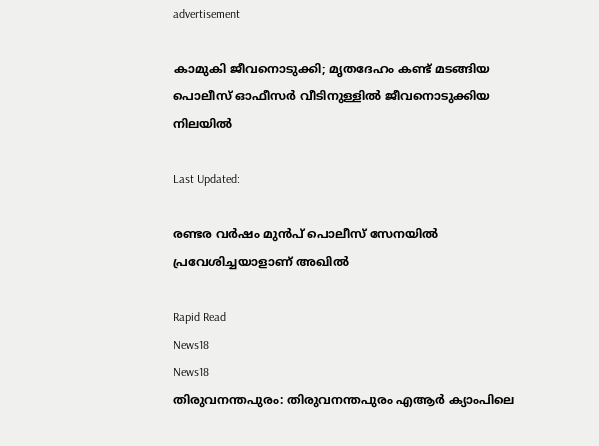advertisement

കാമുകി ജീവനൊടുക്കി; മൃതദേഹം കണ്ട് മടങ്ങിയ പൊലീസ് ഓഫീസർ വീടിനുള്ളിൽ ജീവനൊടുക്കിയ നിലയിൽ

Last Updated:

രണ്ടര വർഷം മുൻപ് പൊലീസ് സേനയിൽ പ്രവേശിച്ചയാളാണ് അഖിൽ

Rapid Read
News18
News18
തിരുവനന്തപുരം: തിരുവനന്തപുരം എആർ ക്യാംപിലെ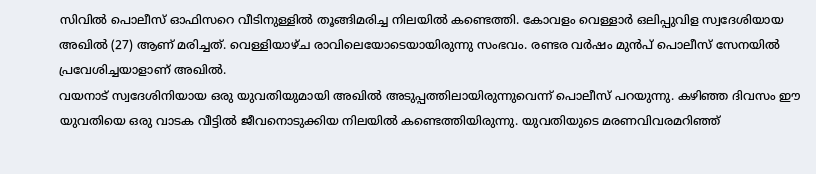സിവിൽ പൊലീസ് ഓഫിസറെ വീടിനുള്ളിൽ തൂങ്ങിമരിച്ച നിലയിൽ കണ്ടെത്തി. കോവളം വെള്ളാർ ഒലിപ്പുവിള സ്വദേശിയായ അഖിൽ (27) ആണ് മരിച്ചത്. വെള്ളിയാഴ്ച രാവിലെയോടെയായിരുന്നു സംഭവം. രണ്ടര വർഷം മുൻപ് പൊലീസ് സേനയിൽ പ്രവേശിച്ചയാളാണ് അഖിൽ.
വയനാട് സ്വദേശിനിയായ ഒരു യുവതിയുമായി അഖിൽ അടുപ്പത്തിലായിരുന്നുവെന്ന് പൊലീസ് പറയുന്നു. കഴിഞ്ഞ ദിവസം ഈ യുവതിയെ ഒരു വാടക വീട്ടിൽ ജീവനൊടുക്കിയ നിലയിൽ കണ്ടെത്തിയിരുന്നു. യുവതിയുടെ മരണവിവരമറിഞ്ഞ്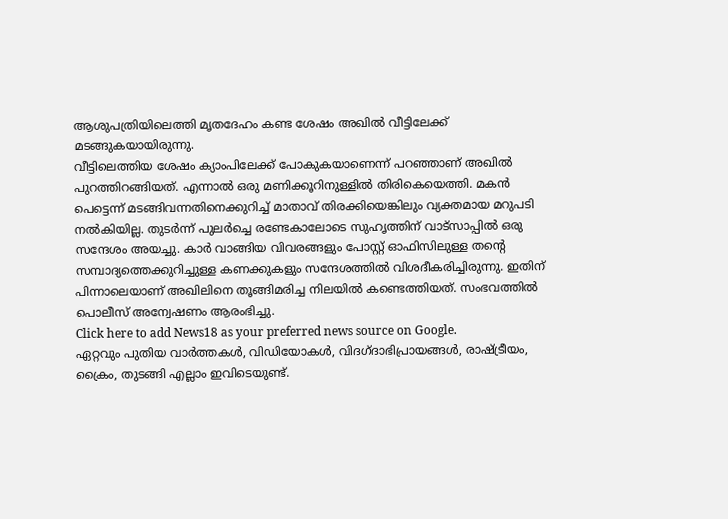ആശുപത്രിയിലെത്തി മൃതദേഹം കണ്ട ശേഷം അഖിൽ വീട്ടിലേക്ക് മടങ്ങുകയായിരുന്നു.
വീട്ടിലെത്തിയ ശേഷം ക്യാംപിലേക്ക് പോകുകയാണെന്ന് പറഞ്ഞാണ് അഖിൽ പുറത്തിറങ്ങിയത്. എന്നാൽ ഒരു മണിക്കൂറിനുള്ളിൽ തിരികെയെത്തി. മകൻ പെട്ടെന്ന് മടങ്ങിവന്നതിനെക്കുറിച്ച് മാതാവ് തിരക്കിയെങ്കിലും വ്യക്തമായ മറുപടി നൽകിയില്ല. തുടർന്ന് പുലർച്ചെ രണ്ടേകാലോടെ സുഹൃത്തിന് വാട്സാപ്പിൽ ഒരു സന്ദേശം അയച്ചു. കാർ വാങ്ങിയ വിവരങ്ങളും പോസ്റ്റ് ഓഫിസിലുള്ള തന്റെ സമ്പാദ്യത്തെക്കുറിച്ചുള്ള കണക്കുകളും സന്ദേശത്തിൽ വിശദീകരിച്ചിരുന്നു. ഇതിന് പിന്നാലെയാണ് അഖിലിനെ തൂങ്ങിമരിച്ച നിലയിൽ കണ്ടെത്തിയത്. സംഭവത്തിൽ പൊലീസ് അന്വേഷണം ആരംഭിച്ചു.
Click here to add News18 as your preferred news source on Google.
ഏറ്റവും പുതിയ വാർത്തകൾ, വിഡിയോകൾ, വിദഗ്ദാഭിപ്രായങ്ങൾ, രാഷ്ട്രീയം, ക്രൈം, തുടങ്ങി എല്ലാം ഇവിടെയുണ്ട്.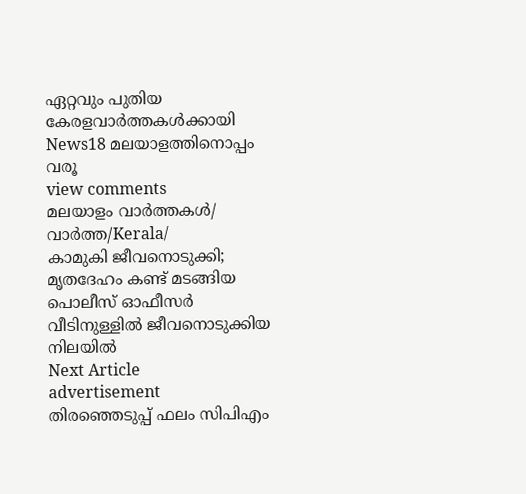ഏറ്റവും പുതിയ കേരളവാർത്തകൾക്കായി News18 മലയാളത്തിനൊപ്പം വരൂ
view comments
മലയാളം വാർത്തകൾ/ വാർത്ത/Kerala/
കാമുകി ജീവനൊടുക്കി; മൃതദേഹം കണ്ട് മടങ്ങിയ പൊലീസ് ഓഫീസർ വീടിനുള്ളിൽ ജീവനൊടുക്കിയ നിലയിൽ
Next Article
advertisement
തിരഞ്ഞെടുപ്പ് ഫലം സിപിഎം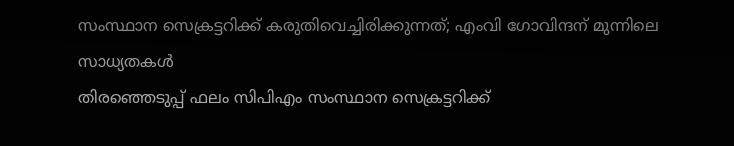സംസ്ഥാന സെക്രട്ടറിക്ക് കരുതിവെച്ചിരിക്കുന്നത്; എംവി ഗോവിന്ദന് മുന്നിലെ സാധ്യതകൾ
തിരഞ്ഞെടുപ്പ് ഫലം സിപിഎം സംസ്ഥാന സെക്രട്ടറിക്ക്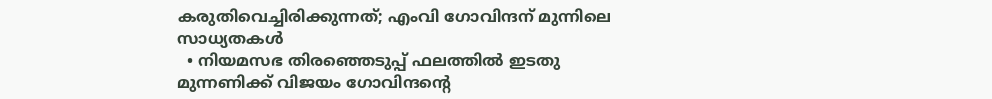കരുതിവെച്ചിരിക്കുന്നത്; എംവി ഗോവിന്ദന് മുന്നിലെ സാധ്യതകൾ
  • നിയമസഭ തിരഞ്ഞെടുപ്പ് ഫലത്തിൽ ഇടതു മുന്നണിക്ക് വിജയം ഗോവിന്ദന്റെ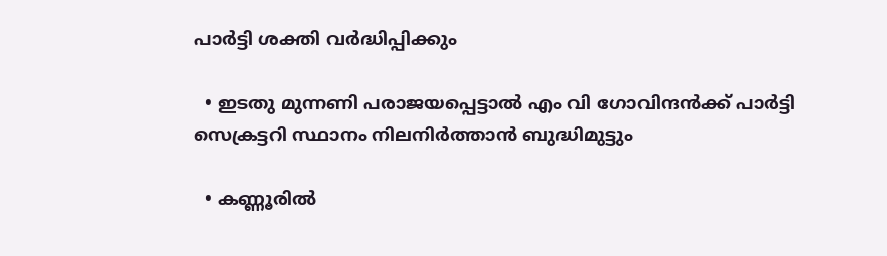പാർട്ടി ശക്തി വർദ്ധിപ്പിക്കും

  • ഇടതു മുന്നണി പരാജയപ്പെട്ടാൽ എം വി ഗോവിന്ദൻക്ക് പാർട്ടി സെക്രട്ടറി സ്ഥാനം നിലനിർത്താൻ ബുദ്ധിമുട്ടും

  • കണ്ണൂരിൽ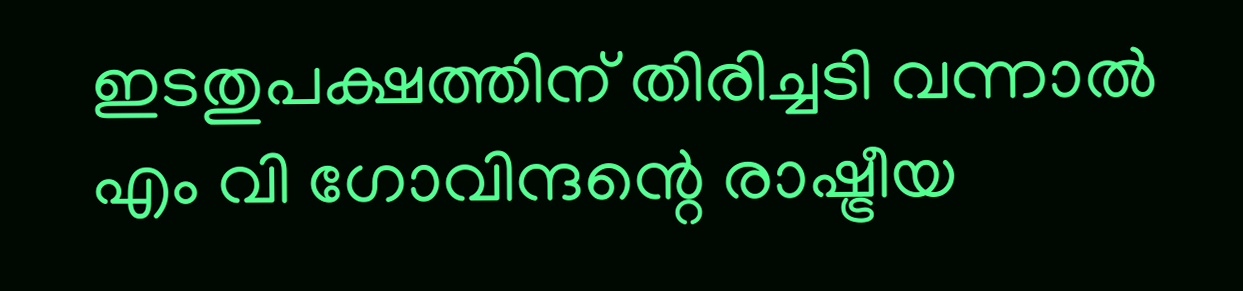ഇടതുപക്ഷത്തിന് തിരിച്ചടി വന്നാൽ എം വി ഗോവിന്ദന്റെ രാഷ്ട്രീയ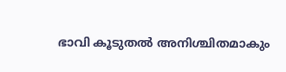ഭാവി കൂടുതൽ അനിശ്ചിതമാകും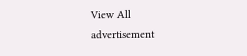View All
advertisement